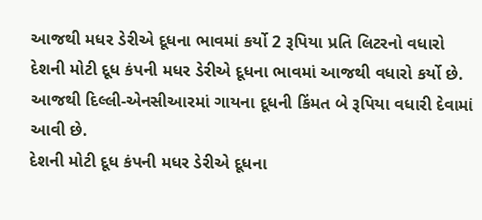આજથી મધર ડેરીએ દૂધના ભાવમાં કર્યો 2 રૂપિયા પ્રતિ લિટરનો વધારો
દેશની મોટી દૂધ કંપની મધર ડેરીએ દૂધના ભાવમાં આજથી વધારો કર્યો છે. આજથી દિલ્લી-એનસીઆરમાં ગાયના દૂધની કિંમત બે રૂપિયા વધારી દેવામાં આવી છે.
દેશની મોટી દૂધ કંપની મધર ડેરીએ દૂધના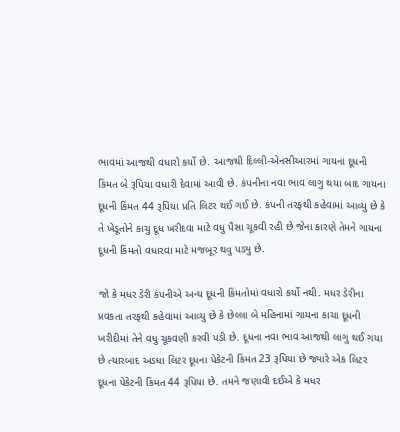ભાવમાં આજથી વધારો કર્યો છે. આજથી દિલ્લી-એનસીઆરમાં ગાયના દૂધની કિંમત બે રૂપિયા વધારી દેવામાં આવી છે. કંપનીના નવા ભાવ લાગુ થયા બાદ ગાયના દૂધની કિંમત 44 રૂપિયા પ્રતિ લિટર થઈ ગઈ છે. કંપની તરફથી કહેવામાં આવ્યુ છે કે તે ખેડૂતોને કાચુ દૂધ ખરીદવા માટે વધુ પૈસા ચૂકવી રહી છે જેના કારણે તેમને ગાયના દૂધની કિંમતો વધારવા માટે મજબૂર થવુ પડ્યુ છે.

જો કે મધર ડેરી કંપનીએ અન્ય દૂધની કિંમતોમાં વધારો કર્યો નથી. મધર ડેરીના પ્રવકતા તરફથી કહેવામાં આવ્યુ છે કે છેલ્લા બે મહિનામાં ગાયના કાચા દૂધની ખરીદીમાં તેને વધુ ચૂકવણી કરવી પડી છે. દૂધના નવા ભાવ આજથી લાગુ થઈ ગયા છે ત્યારબાદ અડધા લિટર દૂધના પેકેટની કિંમત 23 રૂપિયા છે જ્યારે એક લિટર દૂધના પેકેટની કિંમત 44 રૂપિયા છે. તમને જણાવી દઈએ કે મધર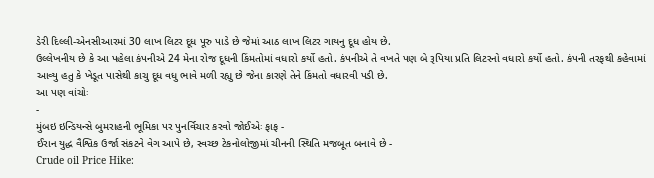ડેરી દિલ્લી-એનસીઆરમાં 30 લાખ લિટર દૂધ પૂરુ પાડે છે જેમાં આઠ લાખ લિટર ગાયનુ દૂધ હોય છે.
ઉલ્લેખનીય છે કે આ પહેલા કંપનીએ 24 મેના રોજ દૂધની કિંમતોમાં વધારો કર્યો હતો. કંપનીએ તે વખતે પણ બે રૂપિયા પ્રતિ લિટરનો વધારો કર્યો હતો. કંપની તરફથી કહેવામાં આવ્યુ હતુ કે ખેડૂત પાસેથી કાચુ દૂધ વધુ ભાવે મળી રહ્યુ છે જેના કારણે તેને કિંમતો વધારવી પડી છે.
આ પણ વાંચોઃ
-
મુંબઇ ઇન્ડિયન્સે બુમરાહની ભૂમિકા પર પુનર્વિચાર કરવો જોઈએઃ ફાફ -
ઈરાન યુદ્ધ વૈશ્વિક ઉર્જા સંકટને વેગ આપે છે, સ્વચ્છ ટેકનોલોજીમાં ચીનની સ્થિતિ મજબૂત બનાવે છે -
Crude oil Price Hike: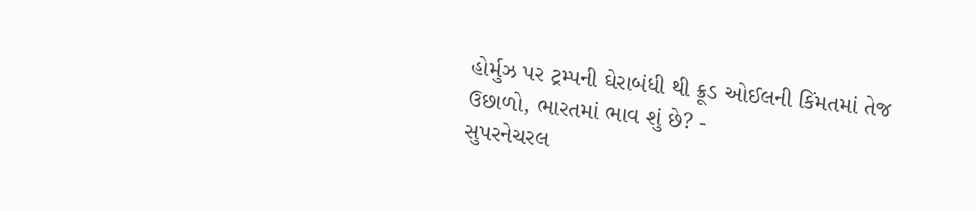હોર્મુઝ પર ટ્રમ્પની ઘેરાબંધી થી ક્રૂડ ઓઈલની કિંમતમાં તેજ ઉછાળો, ભારતમાં ભાવ શું છે? -
સુપરનેચરલ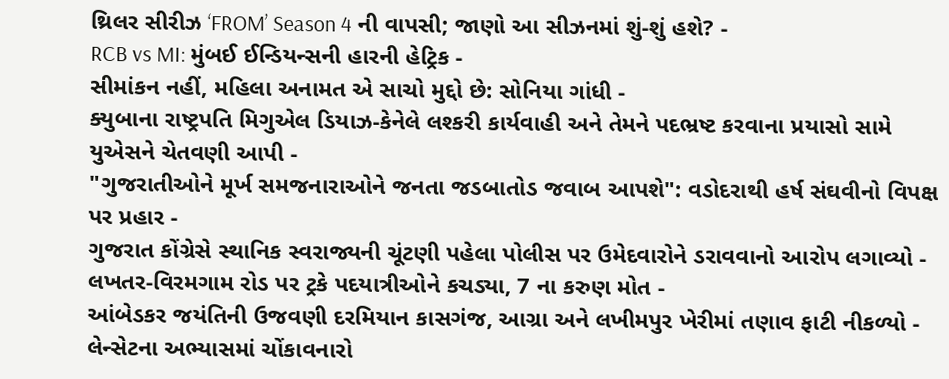થ્રિલર સીરીઝ ‘FROM’ Season 4 ની વાપસી; જાણો આ સીઝનમાં શું-શું હશે? -
RCB vs MI: મુંબઈ ઈન્ડિયન્સની હારની હેટ્રિક -
સીમાંકન નહીં, મહિલા અનામત એ સાચો મુદ્દો છે: સોનિયા ગાંધી -
ક્યુબાના રાષ્ટ્રપતિ મિગુએલ ડિયાઝ-કેનેલે લશ્કરી કાર્યવાહી અને તેમને પદભ્રષ્ટ કરવાના પ્રયાસો સામે યુએસને ચેતવણી આપી -
"ગુજરાતીઓને મૂર્ખ સમજનારાઓને જનતા જડબાતોડ જવાબ આપશે": વડોદરાથી હર્ષ સંઘવીનો વિપક્ષ પર પ્રહાર -
ગુજરાત કોંગ્રેસે સ્થાનિક સ્વરાજ્યની ચૂંટણી પહેલા પોલીસ પર ઉમેદવારોને ડરાવવાનો આરોપ લગાવ્યો -
લખતર-વિરમગામ રોડ પર ટ્રકે પદયાત્રીઓને કચડ્યા, 7 ના કરુણ મોત -
આંબેડકર જયંતિની ઉજવણી દરમિયાન કાસગંજ, આગ્રા અને લખીમપુર ખેરીમાં તણાવ ફાટી નીકળ્યો -
લેન્સેટના અભ્યાસમાં ચોંકાવનારો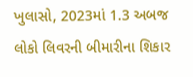ખુલાસો, 2023માં 1.3 અબજ લોકો લિવરની બીમારીના શિકાર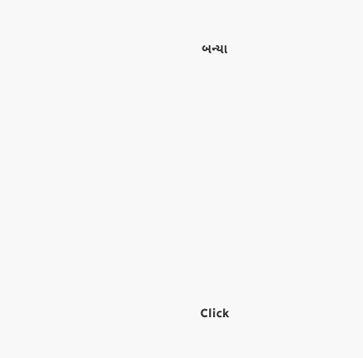બન્યા










Click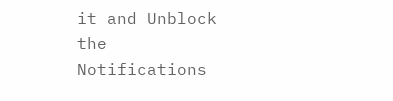it and Unblock the Notifications